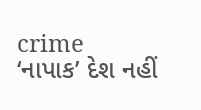crime
‘નાપાક’ દેશ નહીં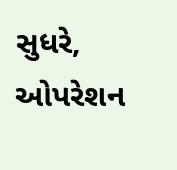સુધરે, ઓપરેશન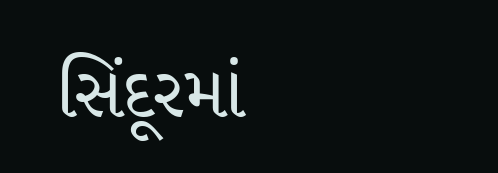સિંદૂરમાં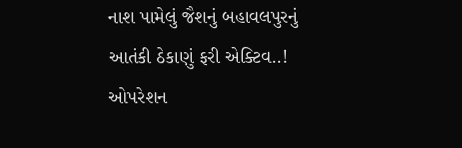નાશ પામેલું જૈશનું બહાવલપુરનું આતંકી ઠેકાણું ફરી એક્ટિવ..!
ઓપરેશન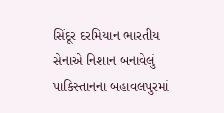સિંદૂર દરમિયાન ભારતીય સેનાએ નિશાન બનાવેલું પાકિસ્તાનના બહાવલપુરમાં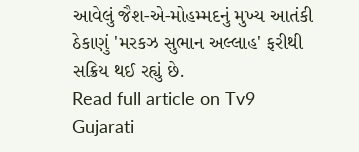આવેલું જૈશ-એ-મોહમ્મદનું મુખ્ય આતંકી ઠેકાણું 'મરકઝ સુભાન અલ્લાહ' ફરીથી સક્રિય થઈ રહ્યું છે.
Read full article on Tv9 Gujarati